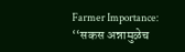Farmer Importance: ‘‘सकस अन्नामुळेच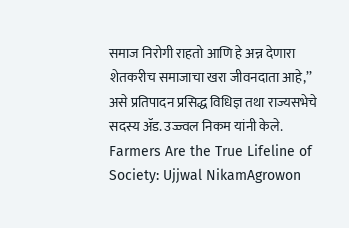समाज निरोगी राहतो आणि हे अन्न देणारा शेतकरीच समाजाचा खरा जीवनदाता आहे,’’ असे प्रतिपादन प्रसिद्ध विधिज्ञ तथा राज्यसभेचे सदस्य ॲड. उज्ज्वल निकम यांनी केले.
Farmers Are the True Lifeline of Society: Ujjwal NikamAgrowon